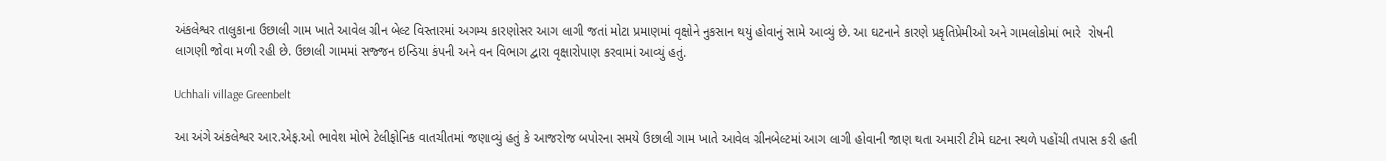અંકલેશ્વર તાલુકાના ઉછાલી ગામ ખાતે આવેલ ગ્રીન બેલ્ટ વિસ્તારમાં અગમ્ય કારણોસર આગ લાગી જતાં મોટા પ્રમાણમાં વૃક્ષોને નુકસાન થયું હોવાનું સામે આવ્યું છે. આ ઘટનાને કારણે પ્રકૃતિપ્રેમીઓ અને ગામલોકોમાં ભારે  રોષની લાગણી જોવા મળી રહી છે. ઉછાલી ગામમાં સજ્જન ઇન્ડિયા કંપની અને વન વિભાગ દ્વારા વૃક્ષારોપાણ કરવામાં આવ્યું હતું.

Uchhali village Greenbelt

આ અંગે અંકલેશ્વર આર.એફ.ઓ ભાવેશ મોભે ટેલીફોનિક વાતચીતમાં જણાવ્યું હતું કે આજરોજ બપોરના સમયે ઉછાલી ગામ ખાતે આવેલ ગ્રીનબેલ્ટમાં આગ લાગી હોવાની જાણ થતા અમારી ટીમે ઘટના સ્થળે પહોંચી તપાસ કરી હતી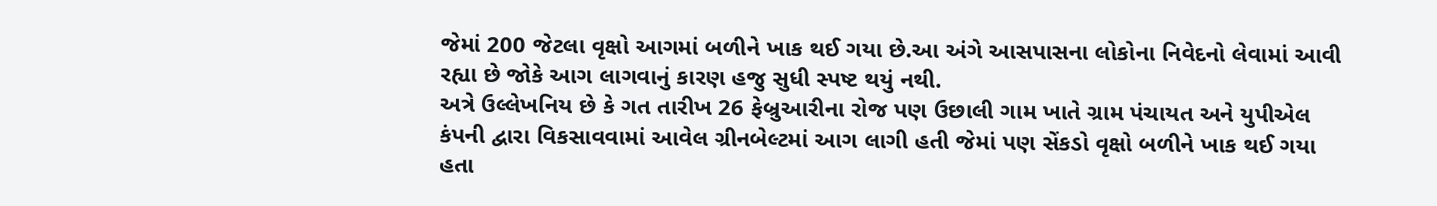જેમાં 200 જેટલા વૃક્ષો આગમાં બળીને ખાક થઈ ગયા છે.આ અંગે આસપાસના લોકોના નિવેદનો લેવામાં આવી રહ્યા છે જોકે આગ લાગવાનું કારણ હજુ સુધી સ્પષ્ટ થયું નથી.
અત્રે ઉલ્લેખનિય છે કે ગત તારીખ 26 ફેબ્રુઆરીના રોજ પણ ઉછાલી ગામ ખાતે ગ્રામ પંચાયત અને યુપીએલ કંપની દ્વારા વિકસાવવામાં આવેલ ગ્રીનબેલ્ટમાં આગ લાગી હતી જેમાં પણ સેંકડો વૃક્ષો બળીને ખાક થઈ ગયા હતા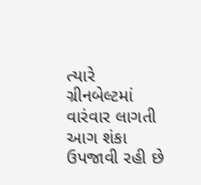ત્યારે ગ્રીનબેલ્ટમાં વારંવાર લાગતી આગ શંકા ઉપજાવી રહી છે